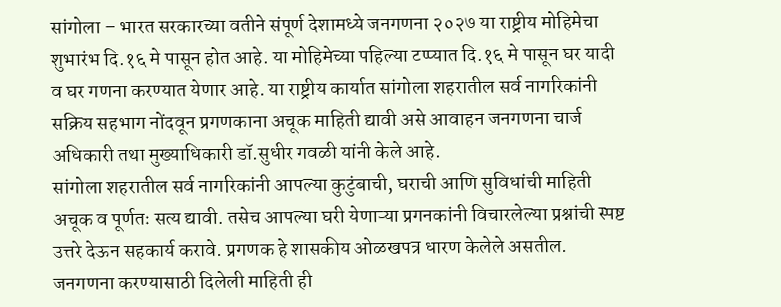सांगोला – भारत सरकारच्या वतीने संपूर्ण देशामध्ये जनगणना २०२७ या राष्ट्रीय मोहिमेचा शुभारंभ दि.१६ मे पासून होत आहे. या मोहिमेच्या पहिल्या टप्प्यात दि.१६ मे पासून घर यादी व घर गणना करण्यात येणार आहे. या राष्ट्रीय कार्यात सांगोला शहरातील सर्व नागरिकांनी सक्रिय सहभाग नोंदवून प्रगणकाना अचूक माहिती द्यावी असे आवाहन जनगणना चार्ज अधिकारी तथा मुख्याधिकारी डॉ.सुधीर गवळी यांनी केले आहे.
सांगोला शहरातील सर्व नागरिकांनी आपल्या कुटुंबाची, घराची आणि सुविधांची माहिती अचूक व पूर्णतः सत्य द्यावी. तसेच आपल्या घरी येणाऱ्या प्रगनकांनी विचारलेल्या प्रश्नांची स्पष्ट उत्तरे देऊन सहकार्य करावे. प्रगणक हे शासकीय ओळखपत्र धारण केलेले असतील. जनगणना करण्यासाठी दिलेली माहिती ही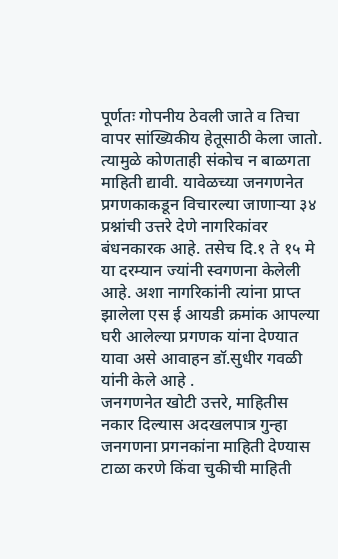पूर्णतः गोपनीय ठेवली जाते व तिचा वापर सांख्यिकीय हेतूसाठी केला जातो. त्यामुळे कोणताही संकोच न बाळगता माहिती द्यावी. यावेळच्या जनगणनेत प्रगणकाकडून विचारल्या जाणाऱ्या ३४ प्रश्नांची उत्तरे देणे नागरिकांवर बंधनकारक आहे. तसेच दि.१ ते १५ मे या दरम्यान ज्यांनी स्वगणना केलेली आहे. अशा नागरिकांनी त्यांना प्राप्त झालेला एस ई आयडी क्रमांक आपल्या घरी आलेल्या प्रगणक यांना देण्यात यावा असे आवाहन डॉ.सुधीर गवळी यांनी केले आहे .
जनगणनेत खोटी उत्तरे, माहितीस नकार दिल्यास अदखलपात्र गुन्हा
जनगणना प्रगनकांना माहिती देण्यास टाळा करणे किंवा चुकीची माहिती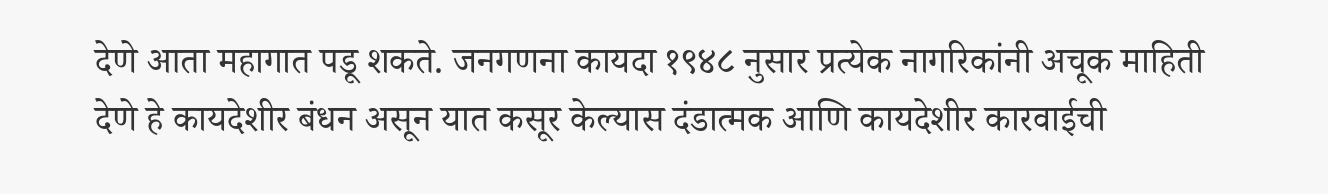देणे आता महागात पडू शकते. जनगणना कायदा १९४८ नुसार प्रत्येक नागरिकांनी अचूक माहिती देणे हे कायदेशीर बंधन असून यात कसूर केल्यास दंडात्मक आणि कायदेशीर कारवाईची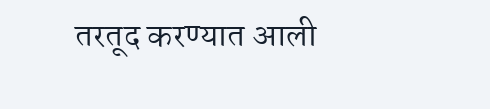तरतूद करण्यात आली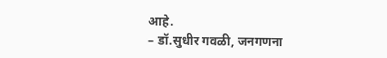आहे.
– डॉ.सुधीर गवळी, जनगणना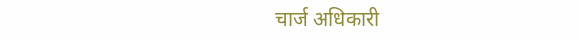चार्ज अधिकारी